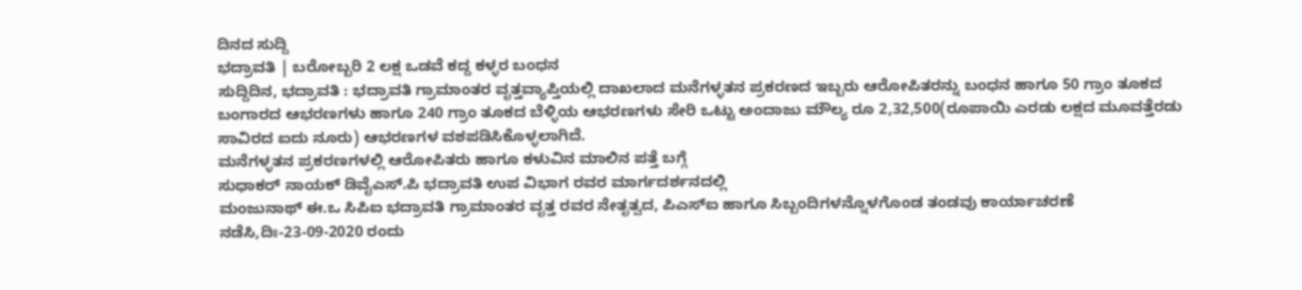ದಿನದ ಸುದ್ದಿ
ಭದ್ರಾವತಿ | ಬರೋಬ್ಬರಿ 2 ಲಕ್ಷ ಒಡವೆ ಕದ್ದ ಕಳ್ಳರ ಬಂಧನ
ಸುದ್ದಿದಿನ, ಭದ್ರಾವತಿ : ಭದ್ರಾವತಿ ಗ್ರಾಮಾಂತರ ವೃತ್ತವ್ಯಾಪ್ತಿಯಲ್ಲಿ ದಾಖಲಾದ ಮನೆಗಳ್ಳತನ ಪ್ರಕರಣದ ಇಬ್ಬರು ಆರೋಪಿತರನ್ನು ಬಂಧನ ಹಾಗೂ 50 ಗ್ರಾಂ ತೂಕದ ಬಂಗಾರದ ಆಭರಣಗಳು ಹಾಗೂ 240 ಗ್ರಾಂ ತೂಕದ ಬೆಳ್ಳಿಯ ಆಭರಣಗಳು ಸೇರಿ ಒಟ್ಟು ಅಂದಾಜು ಮೌಲ್ಯ ರೂ 2,32,500(ರೂಪಾಯಿ ಎರಡು ಲಕ್ಷದ ಮೂವತ್ತೆರಡು ಸಾವಿರದ ಐದು ನೂರು) ಆಭರಣಗಳ ವಶಪಡಿಸಿಕೊಳ್ಳಲಾಗಿದೆ.
ಮನೆಗಳ್ಳತನ ಪ್ರಕರಣಗಳಲ್ಲಿ ಆರೋಪಿತರು ಹಾಗೂ ಕಳುವಿನ ಮಾಲಿನ ಪತ್ತೆ ಬಗ್ಗೆ
ಸುಧಾಕರ್ ನಾಯಕ್ ಡಿವೈಎಸ್.ಪಿ ಭದ್ರಾವತಿ ಉಪ ವಿಭಾಗ ರವರ ಮಾರ್ಗದರ್ಶನದಲ್ಲಿ
ಮಂಜುನಾಥ್ ಈ.ಒ ಸಿಪಿಐ ಭದ್ರಾವತಿ ಗ್ರಾಮಾಂತರ ವೃತ್ತ ರವರ ನೇತೃತ್ವದ, ಪಿಎಸ್ಐ ಹಾಗೂ ಸಿಬ್ಬಂದಿಗಳನ್ನೊಳಗೊಂಡ ತಂಡವು ಕಾರ್ಯಾಚರಣೆ ನಡೆಸಿ,ದಿಃ-23-09-2020 ರಂದು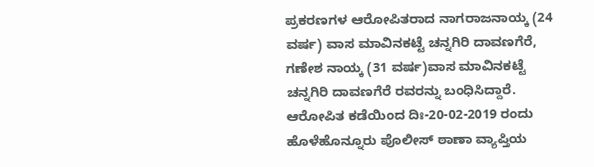ಪ್ರಕರಣಗಳ ಆರೋಪಿತರಾದ ನಾಗರಾಜನಾಯ್ಕ (24 ವರ್ಷ) ವಾಸ ಮಾವಿನಕಟ್ಟೆ ಚನ್ನಗಿರಿ ದಾವಣಗೆರೆ, ಗಣೇಶ ನಾಯ್ಕ (31 ವರ್ಷ)ವಾಸ ಮಾವಿನಕಟ್ಟೆ ಚನ್ನಗಿರಿ ದಾವಣಗೆರೆ ರವರನ್ನು ಬಂಧಿಸಿದ್ದಾರೆ.
ಆರೋಪಿತ ಕಡೆಯಿಂದ ದಿಃ-20-02-2019 ರಂದು ಹೊಳೆಹೊನ್ನೂರು ಪೊಲೀಸ್ ಠಾಣಾ ವ್ಯಾಪ್ತಿಯ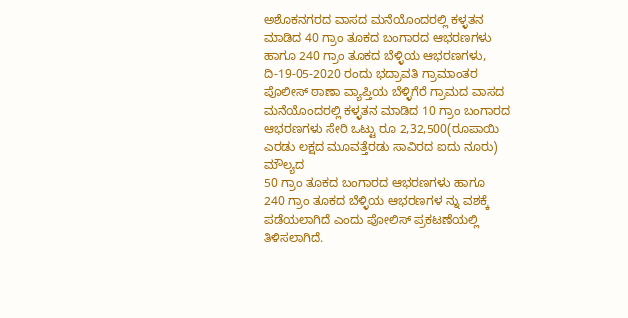ಅಶೊಕನಗರದ ವಾಸದ ಮನೆಯೊಂದರಲ್ಲಿ ಕಳ್ಳತನ ಮಾಡಿದ 40 ಗ್ರಾಂ ತೂಕದ ಬಂಗಾರದ ಆಭರಣಗಳು ಹಾಗೂ 240 ಗ್ರಾಂ ತೂಕದ ಬೆಳ್ಳಿಯ ಆಭರಣಗಳು, ದಿ-19-05-2020 ರಂದು ಭದ್ರಾವತಿ ಗ್ರಾಮಾಂತರ ಪೊಲೀಸ್ ಠಾಣಾ ವ್ಯಾಪ್ತಿಯ ಬೆಳ್ಳಿಗೆರೆ ಗ್ರಾಮದ ವಾಸದ ಮನೆಯೊಂದರಲ್ಲಿ ಕಳ್ಳತನ ಮಾಡಿದ 10 ಗ್ರಾಂ ಬಂಗಾರದ ಆಭರಣಗಳು ಸೇರಿ ಒಟ್ಟು ರೂ 2,32,500(ರೂಪಾಯಿ ಎರಡು ಲಕ್ಷದ ಮೂವತ್ತೆರಡು ಸಾವಿರದ ಐದು ನೂರು) ಮೌಲ್ಯದ
50 ಗ್ರಾಂ ತೂಕದ ಬಂಗಾರದ ಆಭರಣಗಳು ಹಾಗೂ
240 ಗ್ರಾಂ ತೂಕದ ಬೆಳ್ಳಿಯ ಆಭರಣಗಳ ನ್ನು ವಶಕ್ಕೆ ಪಡೆಯಲಾಗಿದೆ ಎಂದು ಪೋಲಿಸ್ ಪ್ರಕಟಣೆಯಲ್ಲಿ ತಿಳಿಸಲಾಗಿದೆ.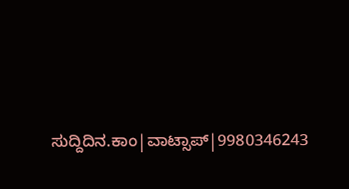ಸುದ್ದಿದಿನ.ಕಾಂ|ವಾಟ್ಸಾಪ್|9980346243